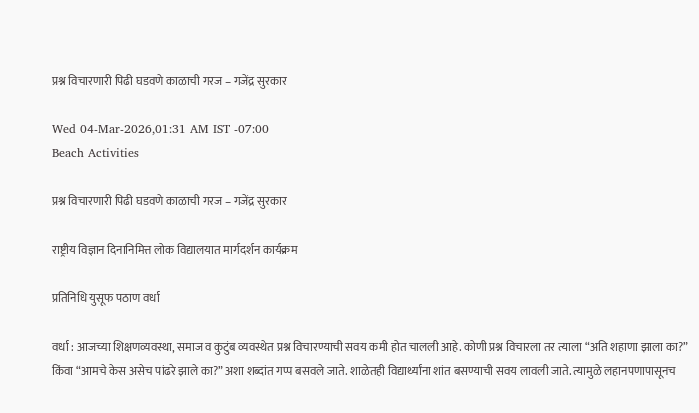प्रश्न विचारणारी पिढी घडवणे काळाची गरज – गजेंद्र सुरकार

Wed 04-Mar-2026,01:31 AM IST -07:00
Beach Activities

प्रश्न विचारणारी पिढी घडवणे काळाची गरज – गजेंद्र सुरकार

राष्ट्रीय विज्ञान दिनानिमित्त लोक विद्यालयात मार्गदर्शन कार्यक्रम

प्रतिनिधि युसूफ पठाण वर्धा

वर्धा : आजच्या शिक्षणव्यवस्था, समाज व कुटुंब व्यवस्थेत प्रश्न विचारण्याची सवय कमी होत चालली आहे. कोणी प्रश्न विचारला तर त्याला “अति शहाणा झाला का?” किंवा “आमचे केस असेच पांढरे झाले का?” अशा शब्दांत गप्प बसवले जाते. शाळेतही विद्यार्थ्यांना शांत बसण्याची सवय लावली जाते. त्यामुळे लहानपणापासूनच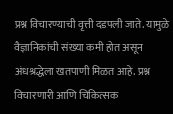प्रश्न विचारण्याची वृत्ती दडपली जाते. यामुळे वैज्ञानिकांची संख्या कमी होत असून अंधश्रद्धेला खतपाणी मिळत आहे. प्रश्न विचारणारी आणि चिकित्सक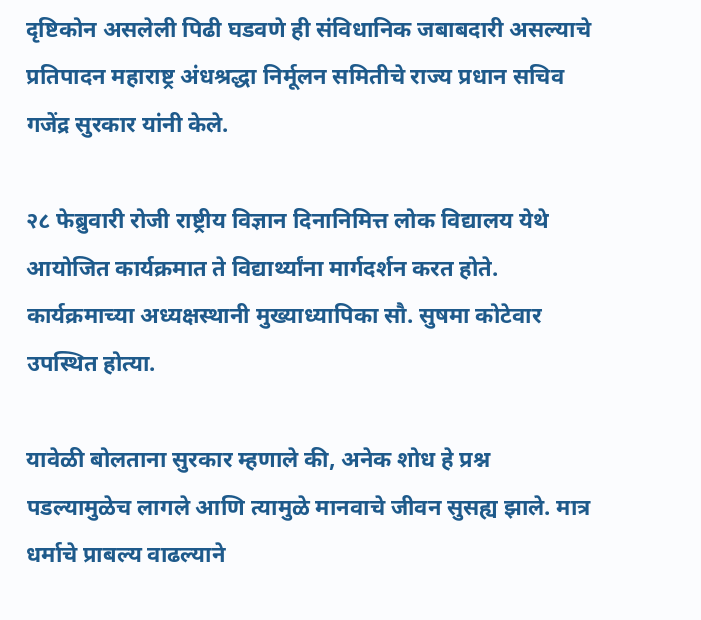दृष्टिकोन असलेली पिढी घडवणे ही संविधानिक जबाबदारी असल्याचे प्रतिपादन महाराष्ट्र अंधश्रद्धा निर्मूलन समितीचे राज्य प्रधान सचिव गजेंद्र सुरकार यांनी केले.

२८ फेब्रुवारी रोजी राष्ट्रीय विज्ञान दिनानिमित्त लोक विद्यालय येथे आयोजित कार्यक्रमात ते विद्यार्थ्यांना मार्गदर्शन करत होते. कार्यक्रमाच्या अध्यक्षस्थानी मुख्याध्यापिका सौ. सुषमा कोटेवार उपस्थित होत्या.

यावेळी बोलताना सुरकार म्हणाले की, अनेक शोध हे प्रश्न पडल्यामुळेच लागले आणि त्यामुळे मानवाचे जीवन सुसह्य झाले. मात्र धर्माचे प्राबल्य वाढल्याने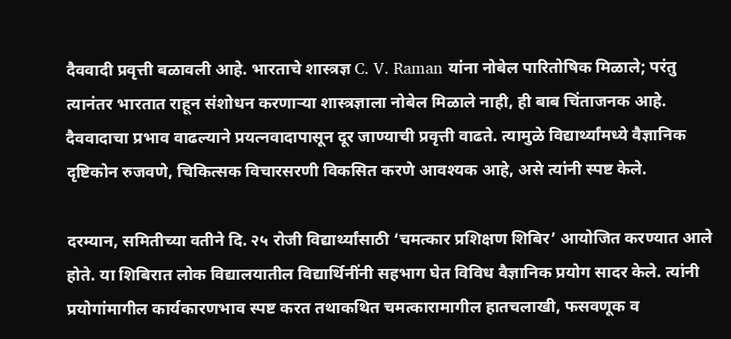दैववादी प्रवृत्ती बळावली आहे. भारताचे शास्त्रज्ञ C. V. Raman यांना नोबेल पारितोषिक मिळाले; परंतु त्यानंतर भारतात राहून संशोधन करणाऱ्या शास्त्रज्ञाला नोबेल मिळाले नाही, ही बाब चिंताजनक आहे. दैववादाचा प्रभाव वाढल्याने प्रयत्नवादापासून दूर जाण्याची प्रवृत्ती वाढते. त्यामुळे विद्यार्थ्यांमध्ये वैज्ञानिक दृष्टिकोन रुजवणे, चिकित्सक विचारसरणी विकसित करणे आवश्यक आहे, असे त्यांनी स्पष्ट केले.

दरम्यान, समितीच्या वतीने दि. २५ रोजी विद्यार्थ्यांसाठी ‘चमत्कार प्रशिक्षण शिबिर’ आयोजित करण्यात आले होते. या शिबिरात लोक विद्यालयातील विद्यार्थिनींनी सहभाग घेत विविध वैज्ञानिक प्रयोग सादर केले. त्यांनी प्रयोगांमागील कार्यकारणभाव स्पष्ट करत तथाकथित चमत्कारामागील हातचलाखी, फसवणूक व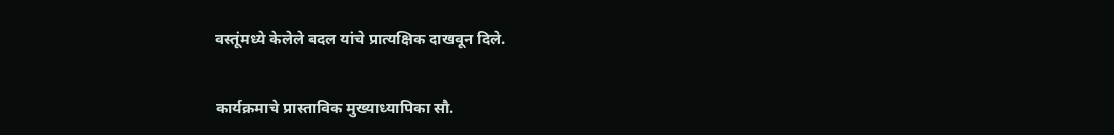वस्तूंमध्ये केलेले बदल यांचे प्रात्यक्षिक दाखवून दिले.

कार्यक्रमाचे प्रास्ताविक मुख्याध्यापिका सौ.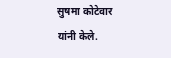सुषमा कोटेवार यांनी केले.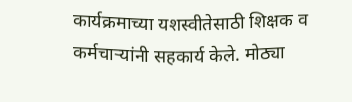कार्यक्रमाच्या यशस्वीतेसाठी शिक्षक व कर्मचाऱ्यांनी सहकार्य केले. मोठ्या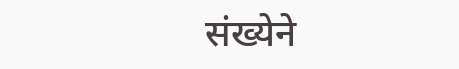संख्येने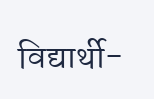विद्यार्थी-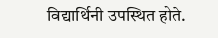विद्यार्थिनी उपस्थित होते.